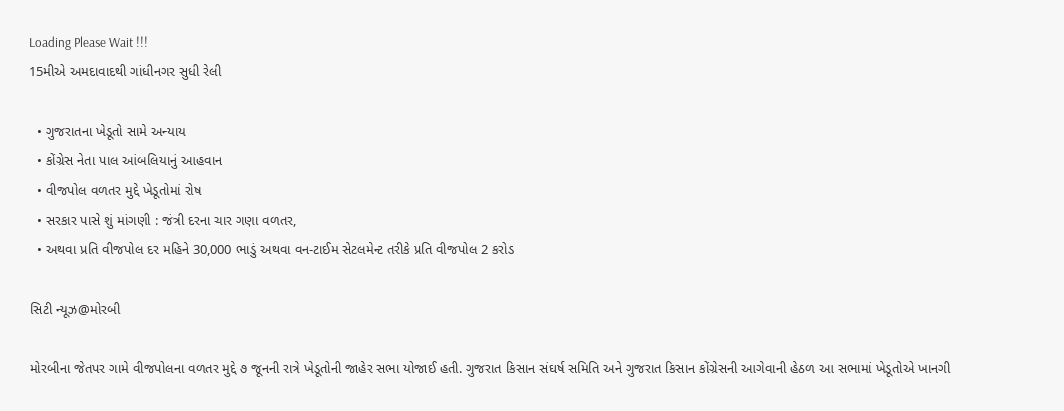Loading Please Wait !!!
15મીએ અમદાવાદથી ગાંધીનગર સુધી રેલી

  • ગુજરાતના ખેડૂતો સામે અન્યાય
  • કોંગ્રેસ નેતા પાલ આંબલિયાનું આહવાન
  • વીજપોલ વળતર મુદ્દે ખેડૂતોમાં રોષ
  • સરકાર પાસે શું માંગણી : જંત્રી દરના ચાર ગણા વળતર,
  • અથવા પ્રતિ વીજપોલ દર મહિને 30,000 ભાડું અથવા વન-ટાઈમ સેટલમેન્ટ તરીકે પ્રતિ વીજપોલ 2 કરોડ

સિટી ન્યૂઝ@મોરબી

મોરબીના જેતપર ગામે વીજપોલના વળતર મુદ્દે ૭ જૂનની રાત્રે ખેડૂતોની જાહેર સભા યોજાઈ હતી. ગુજરાત કિસાન સંઘર્ષ સમિતિ અને ગુજરાત કિસાન કોંગ્રેસની આગેવાની હેઠળ આ સભામાં ખેડૂતોએ ખાનગી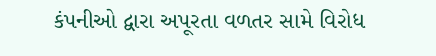કંપનીઓ દ્વારા અપૂરતા વળતર સામે વિરોધ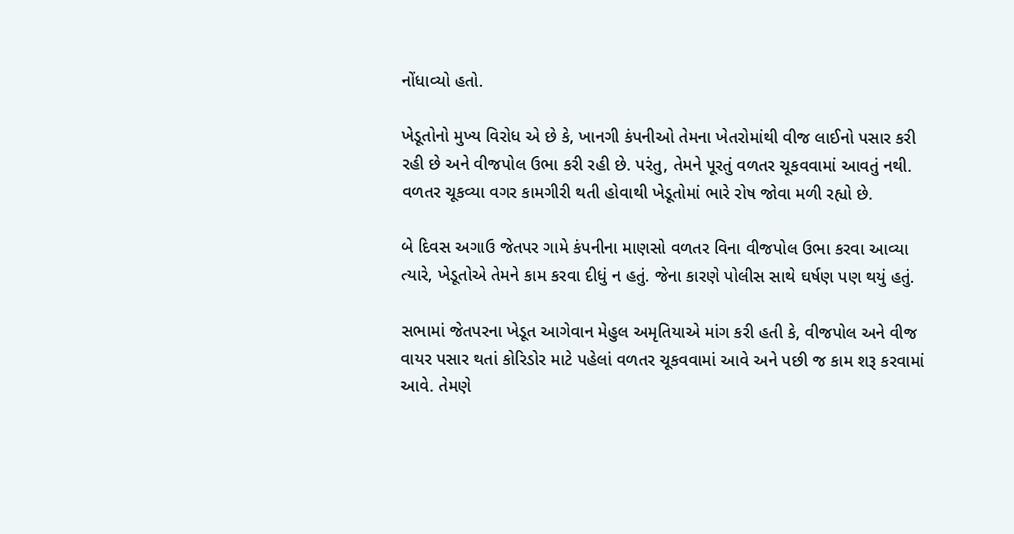નોંધાવ્યો હતો.

ખેડૂતોનો મુખ્ય વિરોધ એ છે કે, ખાનગી કંપનીઓ તેમના ખેતરોમાંથી વીજ લાઈનો પસાર કરી રહી છે અને વીજપોલ ઉભા કરી રહી છે. પરંતુ, તેમને પૂરતું વળતર ચૂકવવામાં આવતું નથી. વળતર ચૂકવ્યા વગર કામગીરી થતી હોવાથી ખેડૂતોમાં ભારે રોષ જોવા મળી રહ્યો છે.

બે દિવસ અગાઉ જેતપર ગામે કંપનીના માણસો વળતર વિના વીજપોલ ઉભા કરવા આવ્યા ત્યારે, ખેડૂતોએ તેમને કામ કરવા દીધું ન હતું. જેના કારણે પોલીસ સાથે ઘર્ષણ પણ થયું હતું.

સભામાં જેતપરના ખેડૂત આગેવાન મેહુલ અમૃતિયાએ માંગ કરી હતી કે, વીજપોલ અને વીજ વાયર પસાર થતાં કોરિડોર માટે પહેલાં વળતર ચૂકવવામાં આવે અને પછી જ કામ શરૂ કરવામાં આવે. તેમણે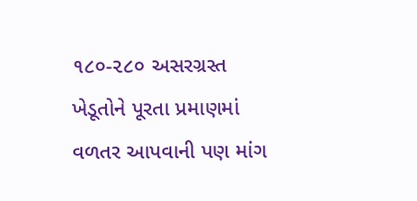૧૮૦-૨૮૦ અસરગ્રસ્ત ખેડૂતોને પૂરતા પ્રમાણમાં વળતર આપવાની પણ માંગ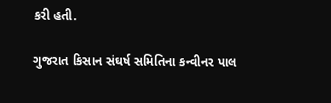કરી હતી.

ગુજરાત કિસાન સંઘર્ષ સમિતિના કન્વીનર પાલ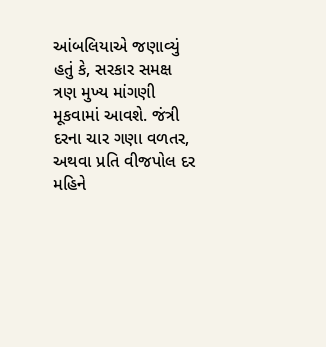આંબલિયાએ જણાવ્યું હતું કે, સરકાર સમક્ષ ત્રણ મુખ્ય માંગણી મૂકવામાં આવશે. જંત્રી દરના ચાર ગણા વળતર, અથવા પ્રતિ વીજપોલ દર મહિને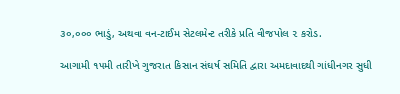૩૦,૦૦૦ ભાડું, અથવા વન-ટાઈમ સેટલમેન્ટ તરીકે પ્રતિ વીજપોલ ૨ કરોડ.

આગામી ૧૫મી તારીખે ગુજરાત કિસાન સંઘર્ષ સમિતિ દ્વારા અમદાવાદથી ગાંધીનગર સુધી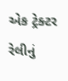એક ટ્રેક્ટર રેલીનું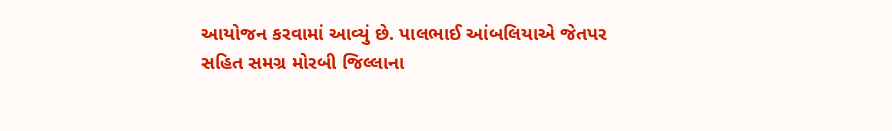આયોજન કરવામાં આવ્યું છે. પાલભાઈ આંબલિયાએ જેતપર સહિત સમગ્ર મોરબી જિલ્લાના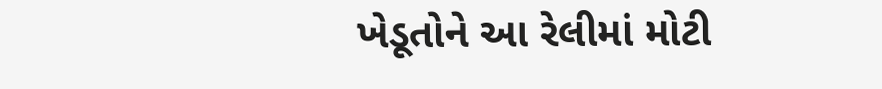ખેડૂતોને આ રેલીમાં મોટી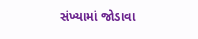સંખ્યામાં જોડાવા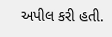અપીલ કરી હતી.